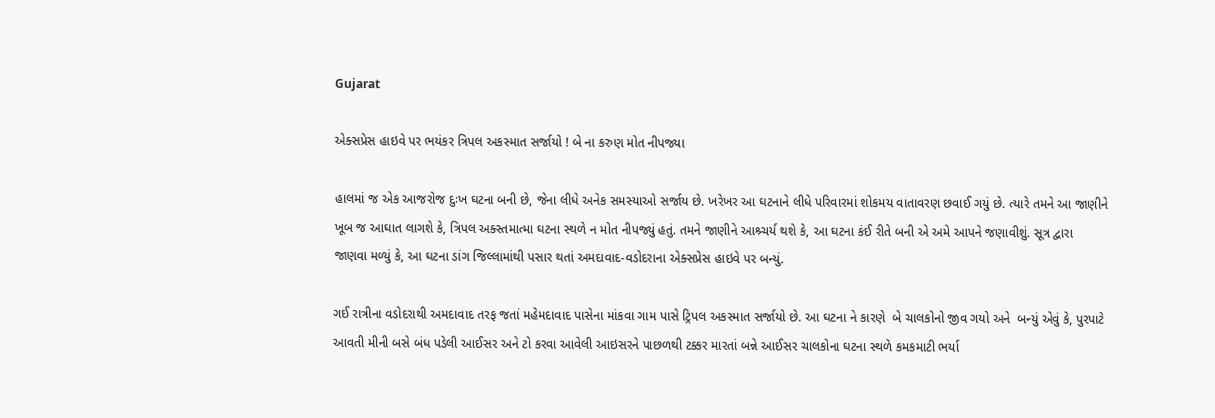Gujarat

એક્સપ્રેસ હાઇવે પર ભયંકર ત્રિપલ અકસ્માત સર્જાયો ! બે ના કરુણ મોત નીપજ્યા

હાલમાં જ એક આજરોજ દુઃખ ઘટના બની છે, જેના લીધે અનેક સમસ્યાઓ સર્જાય છે. ખરેખર આ ઘટનાને લીધે પરિવારમાં શોકમય વાતાવરણ છવાઈ ગયું છે. ત્યારે તમને આ જાણીને ખૂબ જ આઘાત લાગશે કે, ત્રિપલ અક્સ્તમાત્મા ઘટના સ્થળે ન મોત નીપજ્યું હતું. તમને જાણીને આશ્ર્ચર્ય થશે કે, આ ઘટના કંઈ રીતે બની એ અમે આપને જણાવીશું. સૂત્ર દ્વારા જાણવા મળ્યું કે, આ ઘટના ડાંગ જિલ્લામાંથી પસાર થતાં અમદાવાદ-વડોદરાના એક્સપ્રેસ હાઇવે પર બન્યું.

ગઈ રાત્રીના વડોદરાથી અમદાવાદ તરફ જતાં મહેમદાવાદ પાસેના માંકવા ગામ પાસે ટ્રિપલ અકસ્માત સર્જાયો છે. આ ઘટના ને કારણે  બે ચાલકોનો જીવ ગયો અને  બન્યું એવું કે, પુરપાટે આવતી મીની બસે બંધ પડેલી આઈસર અને ટો કરવા આવેલી આઇસરને પાછળથી ટક્કર મારતાં બન્ને આઈસર ચાલકોના ઘટના સ્થળે કમકમાટી ભર્યા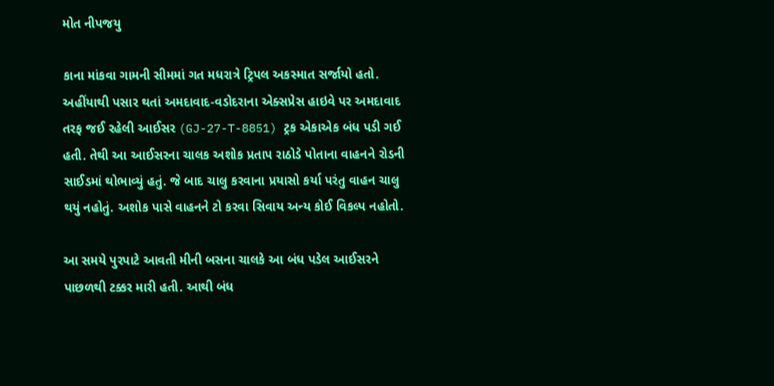મોત નીપજયુ

કાના માંકવા ગામની સીમમાં ગત મધરાત્રે ટ્રિપલ અકસ્માત સર્જાયો હતો. અહીંયાથી પસાર થતાં અમદાવાદ-વડોદરાના એક્સપ્રેસ હાઇવે પર અમદાવાદ તરફ જઈ રહેલી આઈસર (GJ-27-T-8851) ટ્રક એકાએક બંધ પડી ગઈ હતી. તેથી આ આઈસરના ચાલક અશોક પ્રતાપ રાઠોડે પોતાના વાહનને રોડની સાઈડમાં થોભાવ્યું હતું. જે બાદ ચાલુ કરવાના પ્રયાસો કર્યા પરંતુ વાહન ચાલુ થયું નહોતું. અશોક પાસે વાહનને ટો કરવા સિવાય અન્ય કોઈ વિકલ્પ નહોતો.

આ સમયે પુરપાટે આવતી મીની બસના ચાલકે આ બંધ પડેલ આઈસરને પાછળથી ટક્કર મારી હતી. આથી બંધ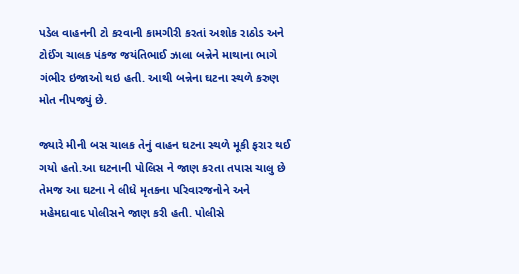પડેલ વાહનની ટો કરવાની કામગીરી કરતાં અશોક રાઠોડ અને ટોઈંગ ચાલક પંકજ જયંતિભાઈ ઝાલા બન્નેને માથાના ભાગે ગંભીર ઇજાઓ થઇ હતી. આથી બન્નેના ઘટના સ્થળે કરુણ મોત નીપજ્યું છે.

જ્યારે મીની બસ ચાલક તેનું વાહન ઘટના સ્થળે મૂકી ફરાર થઈ ગયો હતો.આ ઘટનાની પોલિસ ને જાણ કરતા તપાસ ચાલુ છે તેમજ આ ઘટના ને લીધે મૃતકના પરિવારજનોને અને મહેમદાવાદ પોલીસને જાણ કરી હતી. પોલીસે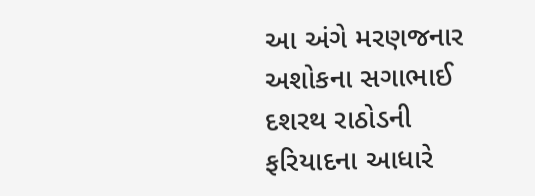આ અંગે મરણજનાર અશોકના સગાભાઈ દશરથ રાઠોડની ફરિયાદના આધારે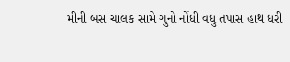મીની બસ ચાલક સામે ગુનો નોંધી વધુ તપાસ હાથ ધરી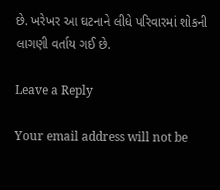છે. ખરેખર આ ઘટનાને લીધે પરિવારમાં શોકની લાગણી વર્તાય ગઈ છે.

Leave a Reply

Your email address will not be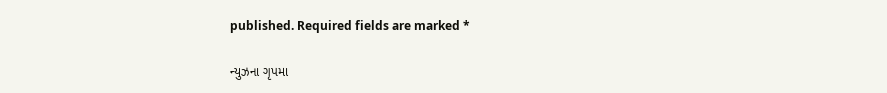published. Required fields are marked *

ન્યુઝના ગૃપમા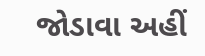જોડાવા અહીં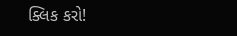ક્લિક કરો!